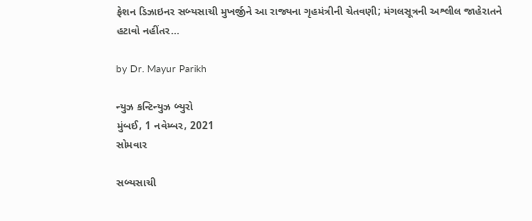ફેશન ડિઝાઇનર સબ્યસાચી મુખર્જીને આ રાજ્યના ગૃહમંત્રીની ચેતવણી; મંગલસૂત્રની અશ્લીલ જાહેરાતને હટાવો નહીંતર…

by Dr. Mayur Parikh

ન્યુઝ કન્ટિન્યુઝ બ્યુરો
મુંબઈ, 1 નવેમ્બર, 2021
સોમવાર

સબ્યસાચી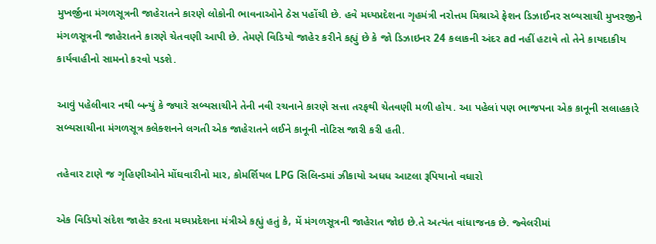મુખર્જીના મંગળસૂત્રની જાહેરાતને કારણે લોકોની ભાવનાઓને ઠેસ પહોંચી છે. હવે મધ્યપ્રદેશના ગૃહમંત્રી નરોત્તમ મિશ્રાએ ફેશન ડિઝાઈનર સબ્યસાચી મુખરજીને મંગળસૂત્રની જાહેરાતને કારણે ચેતવણી આપી છે. તેમણે વિડિયો જાહેર કરીને કહ્યું છે કે જો ડિઝાઇનર 24 કલાકની અંદર ad નહીં હટાવે તો તેને કાયદાકીય કાર્યવાહીનો સામનો કરવો પડશે.

આવું પહેલીવાર નથી બન્યું કે જ્યારે સબ્યસાચીને તેની નવી રચનાને કારણે સત્તા તરફથી ચેતવણી મળી હોય. આ પહેલાં પણ ભાજપના એક કાનૂની સલાહકારે સબ્યસાચીના મંગળસૂત્ર કલેક્શનને લગતી એક જાહેરાતને લઈને કાનૂની નોટિસ જારી કરી હતી.

તહેવાર ટાણે જ ગૃહિણીઓને મોંઘવારીનો માર, કોમર્શિયલ LPG સિલિન્ડમાં ઝીકાયો અધધ આટલા રૂપિયાનો વધારો

એક વિડિયો સંદેશ જાહેર કરતા મધ્યપ્રદેશના મંત્રીએ કહ્યું હતું કે, મેં મંગળસૂત્રની જાહેરાત જોઇ છે.તે અત્યંત વાંધાજનક છે. જ્વેલરીમાં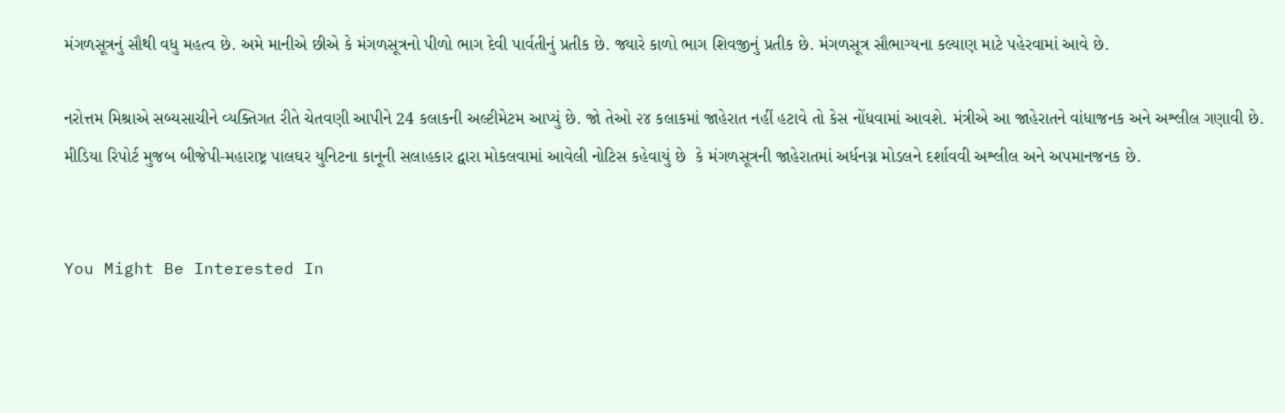મંગળસૂત્રનું સૌથી વધુ મહત્વ છે. અમે માનીએ છીએ કે મંગળસૂત્રનો પીળો ભાગ દેવી પાર્વતીનું પ્રતીક છે. જ્યારે કાળો ભાગ શિવજીનું પ્રતીક છે. મંગળસૂત્ર સૌભાગ્યના કલ્યાણ માટે પહેરવામાં આવે છે.

નરોત્તમ મિશ્રાએ સબ્યસાચીને વ્યક્તિગત રીતે ચેતવણી આપીને 24 કલાકની અલ્ટીમેટમ આપ્યું છે. જો તેઓ ૨૪ કલાકમાં જાહેરાત નહીં હટાવે તો કેસ નોંધવામાં આવશે. મંત્રીએ આ જાહેરાતને વાંધાજનક અને અશ્લીલ ગણાવી છે. મીડિયા રિપોર્ટ મુજબ બીજેપી-મહારાષ્ટ્ર પાલઘર યુનિટના કાનૂની સલાહકાર દ્વારા મોકલવામાં આવેલી નોટિસ કહેવાયું છે  કે મંગળસૂત્રની જાહેરાતમાં અર્ધનગ્ન મોડલને દર્શાવવી અશ્લીલ અને અપમાનજનક છે.


You Might Be Interested In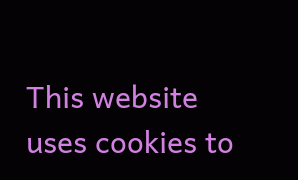This website uses cookies to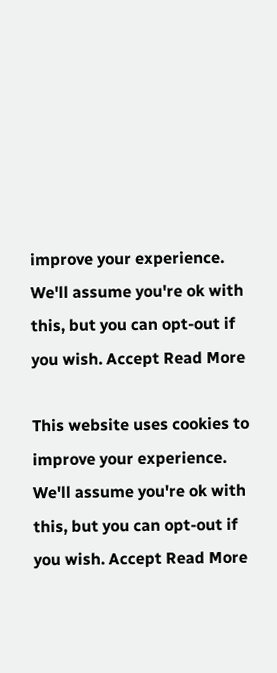improve your experience. We'll assume you're ok with this, but you can opt-out if you wish. Accept Read More

This website uses cookies to improve your experience. We'll assume you're ok with this, but you can opt-out if you wish. Accept Read More